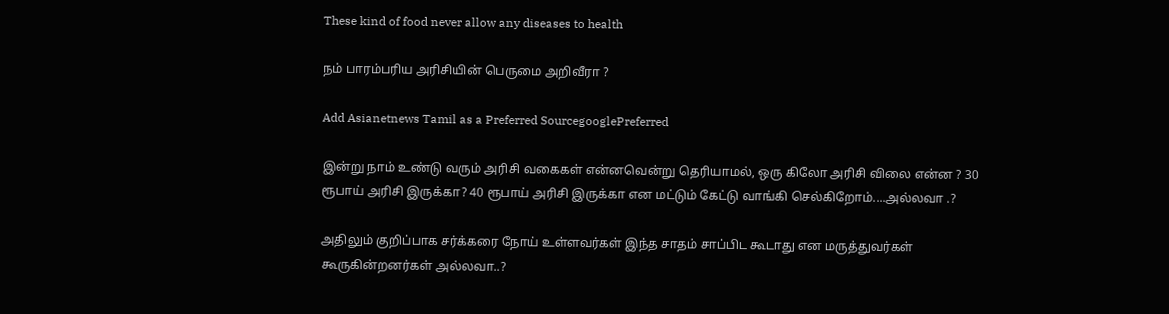These kind of food never allow any diseases to health

நம் பாரம்பரிய அரிசியின் பெருமை அறிவீரா ?

Add Asianetnews Tamil as a Preferred SourcegooglePreferred

இன்று நாம் உண்டு வரும் அரிசி வகைகள் என்னவென்று தெரியாமல், ஒரு கிலோ அரிசி விலை என்ன ? 30 ரூபாய் அரிசி இருக்கா? 40 ரூபாய் அரிசி இருக்கா என மட்டும் கேட்டு வாங்கி செல்கிறோம்....அல்லவா .?

அதிலும் குறிப்பாக சர்க்கரை நோய் உள்ளவர்கள் இந்த சாதம் சாப்பிட கூடாது என மருத்துவர்கள் கூருகின்றனர்கள் அல்லவா..?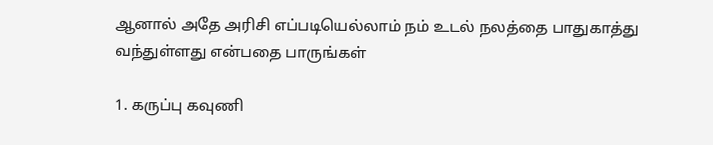ஆனால் அதே அரிசி எப்படியெல்லாம் நம் உடல் நலத்தை பாதுகாத்து வந்துள்ளது என்பதை பாருங்கள்

1. கருப்பு கவுணி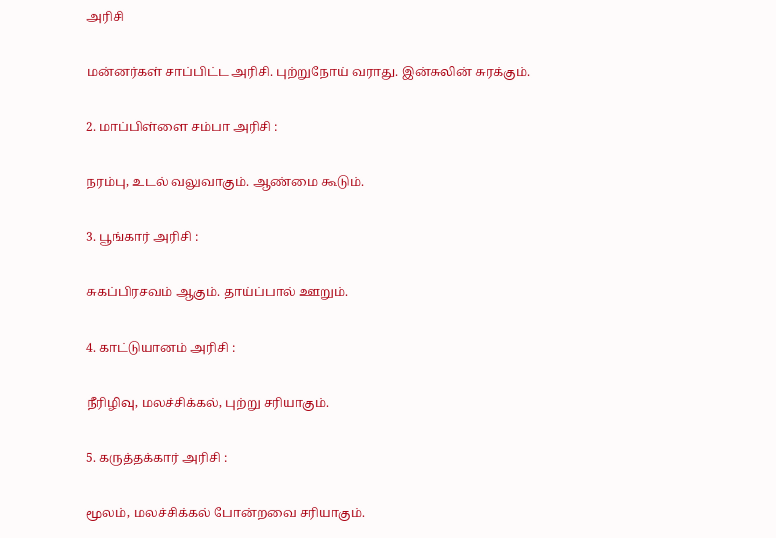அரிசி

மன்னர்கள் சாப்பிட்ட அரிசி. புற்றுநோய் வராது. இன்சுலின் சுரக்கும்.

2. மாப்பிள்ளை சம்பா அரிசி :

நரம்பு, உடல் வலுவாகும். ஆண்மை கூடும்.

3. பூங்கார் அரிசி :

சுகப்பிரசவம் ஆகும். தாய்ப்பால் ஊறும்.

4. காட்டுயானம் அரிசி :

நீரிழிவு, மலச்சிக்கல், புற்று சரியாகும்.

5. கருத்தக்கார் அரிசி :

மூலம், மலச்சிக்கல் போன்றவை சரியாகும்.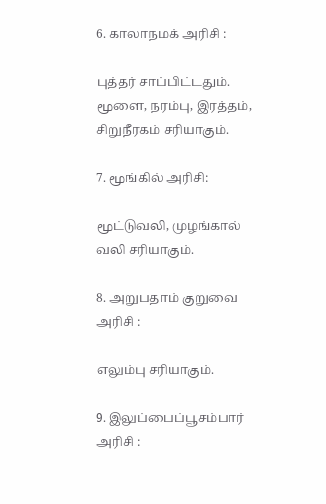6. காலாநமக் அரிசி :

புத்தர் சாப்பிட்டதும். மூளை, நரம்பு, இரத்தம், சிறுநீரகம் சரியாகும்.

7. மூங்கில் அரிசி:

மூட்டுவலி, முழங்கால் வலி சரியாகும்.

8. அறுபதாம் குறுவை அரிசி :

எலும்பு சரியாகும்.

9. இலுப்பைப்பூசம்பார் அரிசி :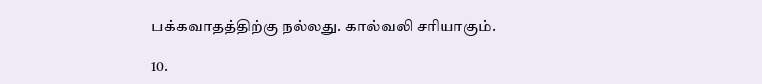பக்கவாதத்திற்கு நல்லது. கால்வலி சரியாகும்.

10.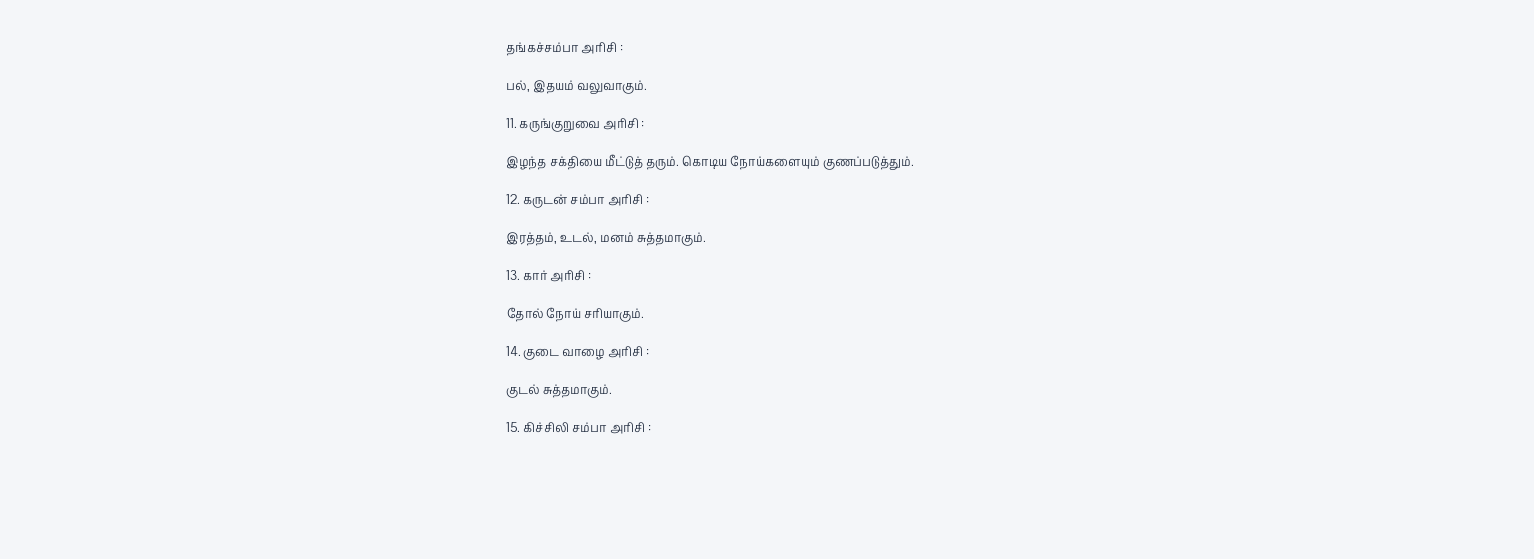தங்கச்சம்பா அரிசி :

பல், இதயம் வலுவாகும்.

11. கருங்குறுவை அரிசி :

இழந்த சக்தியை மீட்டுத் தரும். கொடிய நோய்களையும் குணப்படுத்தும்.

12. கருடன் சம்பா அரிசி :

இரத்தம், உடல், மனம் சுத்தமாகும்.

13. கார் அரிசி :

தோல் நோய் சரியாகும்.

14. குடை வாழை அரிசி :

குடல் சுத்தமாகும்.

15. கிச்சிலி சம்பா அரிசி :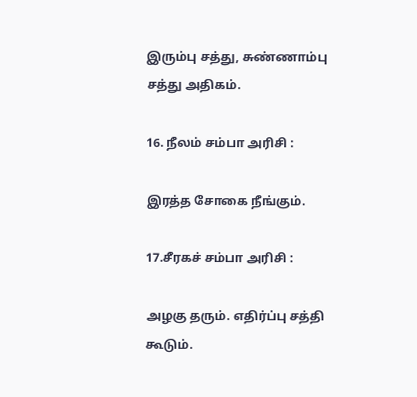இரும்பு சத்து, சுண்ணாம்பு சத்து அதிகம்.

16. நீலம் சம்பா அரிசி :

இரத்த சோகை நீங்கும்.

17.சீரகச் சம்பா அரிசி :

அழகு தரும். எதிர்ப்பு சத்தி கூடும்.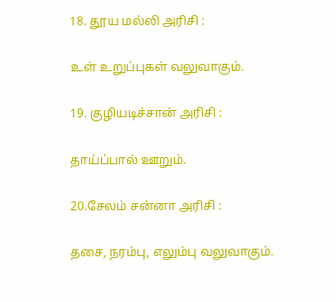18. தூய மல்லி அரிசி :

உள் உறுப்புகள் வலுவாகும்.

19. குழியடிச்சான் அரிசி :

தாய்ப்பால் ஊறும்.

20.சேலம் சன்னா அரிசி :

தசை, நரம்பு, எலும்பு வலுவாகும்.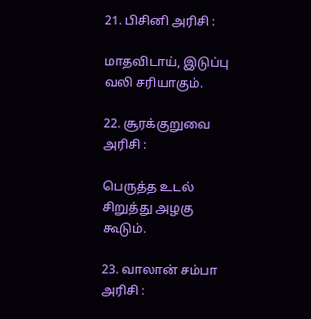21. பிசினி அரிசி :

மாதவிடாய், இடுப்பு வலி சரியாகும்.

22. சூரக்குறுவை அரிசி :

பெருத்த உடல் சிறுத்து அழகு கூடும்.

23. வாலான் சம்பா அரிசி :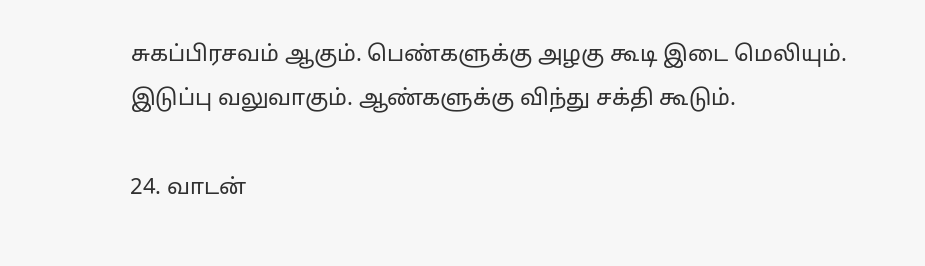சுகப்பிரசவம் ஆகும். பெண்களுக்கு அழகு கூடி இடை மெலியும். இடுப்பு வலுவாகும். ஆண்களுக்கு விந்து சக்தி கூடும்.

24. வாடன்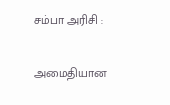சம்பா அரிசி :

அமைதியான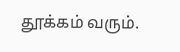தூக்கம் வரும்.